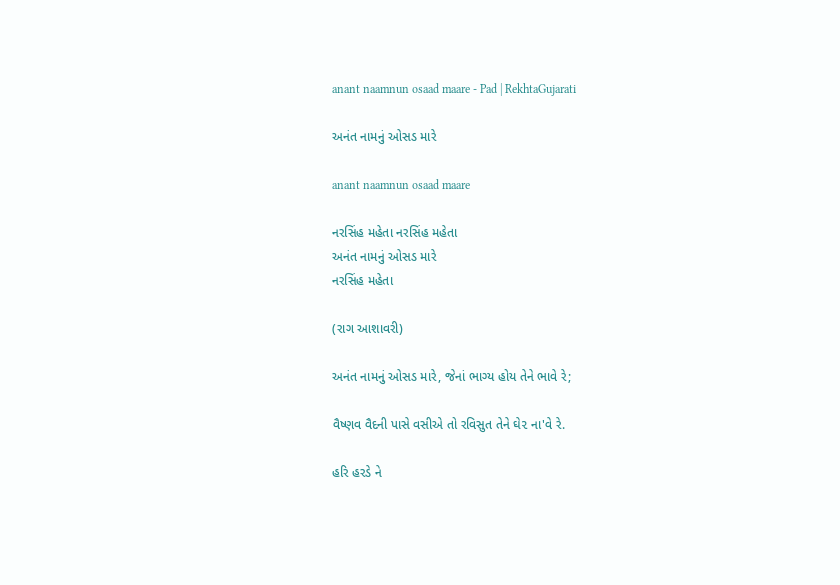anant naamnun osaad maare - Pad | RekhtaGujarati

અનંત નામનું ઓસડ મારે

anant naamnun osaad maare

નરસિંહ મહેતા નરસિંહ મહેતા
અનંત નામનું ઓસડ મારે
નરસિંહ મહેતા

(રાગ આશાવરી)

અનંત નામનું ઓસડ મારે, જેનાં ભાગ્ય હોય તેને ભાવે રે;

વૈષ્ણવ વૈદની પાસે વસીએ તો રવિસુત તેને ઘે૨ ના'વે રે.

હરિ હરડે ને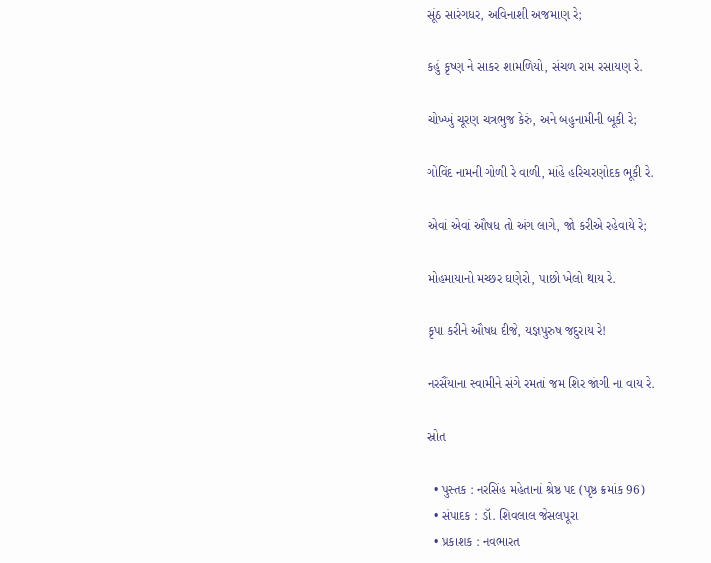સૂંઠ સારંગધર, અવિનાશી અજમાણ રે;

કહું કૃષ્ણ ને સાકર શામળિયો, સંચળ રામ રસાયણ રે.

ચોખ્ખું ચૂરણ ચત્રભુજ કેરું, અને બહુનામીની બૂકી રે;

ગોવિંદ નામની ગોળી રે વાળી, માંહે હરિચરણોદક ભૂકી રે.

એવાં એવાં ઔષધ તો અંગ લાગે, જો કરીએ રહેવાયે રે;

મોહમાયાનો મચ્છર ઘણેરો, પાછો ખેલો થાય રે.

કૃપા કરીને ઔષધ દીજે, યજ્ઞપુરુષ જદુરાય રે!

નરસૈંયાના સ્વામીને સંગે રમતાં જમ શિર જાંગી ના વાય રે.

સ્રોત

  • પુસ્તક : નરસિંહ મહેતાનાં શ્રેષ્ઠ પદ (પૃષ્ઠ ક્રમાંક 96)
  • સંપાદક : ડૉ. શિવલાલ જેસલપૂરા
  • પ્રકાશક : નવભારત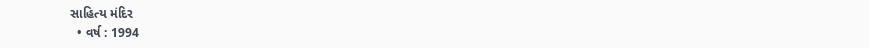સાહિત્ય મંદિર
  • વર્ષ : 1994